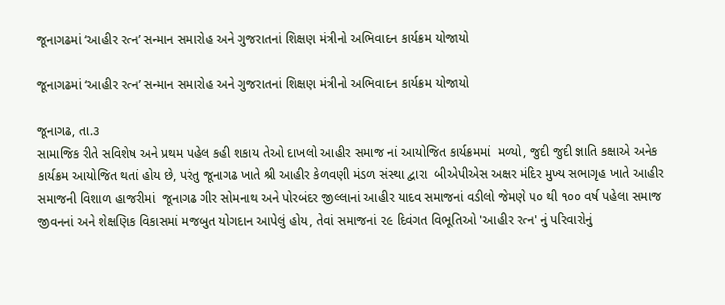જૂનાગઢમાં ‘આહીર રત્ન’ સન્માન સમારોહ અને ગુજરાતનાં શિક્ષણ મંત્રીનો અભિવાદન કાર્યક્રમ યોજાયો

જૂનાગઢમાં ‘આહીર રત્ન’ સન્માન સમારોહ અને ગુજરાતનાં શિક્ષણ મંત્રીનો અભિવાદન કાર્યક્રમ યોજાયો

જૂનાગઢ, તા.૩
સામાજિક રીતે સવિશેષ અને પ્રથમ પહેલ કહી શકાય તેઓ દાખલો આહીર સમાજ નાં આયોજિત કાર્યક્રમમાં  મળ્યો, જુદી જુદી જ્ઞાતિ કક્ષાએ અનેક કાર્યક્રમ આયોજિત થતાં હોય છે, પરંતુ જૂનાગઢ ખાતે શ્રી આહીર કેળવણી મંડળ સંસ્થા દ્વારા  બીએપીએસ અક્ષર મંદિર મુખ્ય સભાગૃહ ખાતે આહીર સમાજની વિશાળ હાજરીમાં  જૂનાગઢ ગીર સોમનાથ અને પોરબંદર જીલ્લાનાં આહીર યાદવ સમાજનાં વડીલો જેમણે ૫૦ થી ૧૦૦ વર્ષ પહેલા સમાજ જીવનનાં અને શેક્ષણિક વિકાસમાં મજબુત યોગદાન આપેલું હોય, તેવાં સમાજનાં ૨૯ દિવંગત વિભૂતિઓ 'આહીર રત્ન' નું પરિવારોનું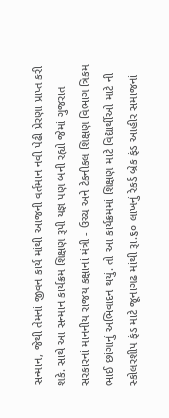સન્માન, જેથી તેમનાં જીવન કાર્ય માંથી આજની વર્તમાન નવી પેઢી પ્રેરણા પ્રાપ્ત કરી શકે. સાથે આ સન્માન કાર્યક્રમ શિક્ષણ રૂપી યજ્ઞ પણ બની રહ્યો જેમાં ગુજરાત સરકારનાં માનનીય રાજય કક્ષાનાં મંત્રી - ઉચ્ચ અને ટેકનીકલ શિક્ષણ વિભાગ ત્રિકમ ભાઈ છાંગાનું અભિવાદન થયું. તો આ કાર્યક્રમમાં શિક્ષણ માટે વિદ્યાર્થીઓ માટે ની સ્કોલરશીપ ફંડ માટે જૂનાગઢ માંથી રૂા.૬૦ લાખનું રેકર્ડ બ્રેક ફંડ આહીર સમાજનાં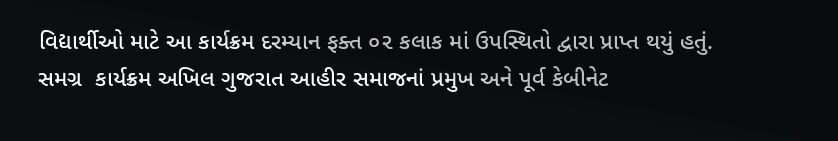વિદ્યાર્થીઓ માટે આ કાર્યક્રમ દરમ્યાન ફક્ત ૦૨ કલાક માં ઉપસ્થિતો દ્વારા પ્રાપ્ત થયું હતું.
સમગ્ર  કાર્યક્રમ અખિલ ગુજરાત આહીર સમાજનાં પ્રમુખ અને પૂર્વ કેબીનેટ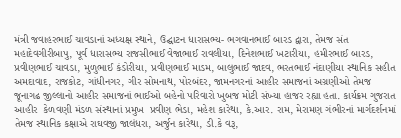મંત્રી જવાહરભાઈ ચાવડાનાં અધ્યક્ષ સ્થાને, ઉદ્ઘાટન ધારાસભ્ય- ભગવાનભાઈ બારડ દ્વારા, તેમજ સંત મહાદેવગીરીબાપુ, પૂર્વ ધારાસભ્ય રાજસીભાઈ વેજાભાઈ રાવલીયા, દિનેશભાઈ ખટારીયા, હમીરભાઈ બારડ, પ્રવીણભાઈ ચાવડા, મુળુભાઈ કંડોરીયા, પ્રવીણભાઈ માડમ, બાલુભાઈ જાદવ, ભરતભાઈ નંદાણીયા સ્થાનિક સહીત અમદાવાદ, રાજકોટ, ગાંધીનગર, ગીર સોમનાથ, પોરબંદર, જામનગરનાં આહીર સમાજનાં અગ્રણીઓ તેમજ જૂનાગઢ જીલ્લાનો આહીર સમાજનાં ભાઈઓ બહેનો પરિવારો ખુબજ મોટી સંખ્યા હાજર રહ્યા હતા. કાર્યક્રમ ગુજરાત આહીર  કેળવણી મંડળ સંસ્થાનાં પ્રમુખ  પ્રવીણ ભેડા, મહેશ કારેથા, કે.આર. રામ, મેરામણ ગંભીરનાં માર્ગદર્શનમાં તેમજ સ્થાનિક કક્ષાએ રાઘવજી જાલંધરા, અર્જુન કારેથા, ડી.કે વરૂ,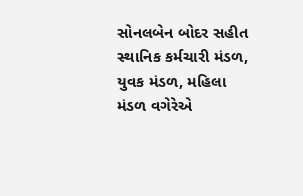સોનલબેન બોદર સહીત સ્થાનિક કર્મચારી મંડળ, યુવક મંડળ, મહિલા મંડળ વગેરેએ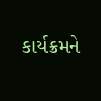કાર્યક્રમને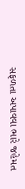સફળતા અપાવવા ભારે જહેમત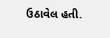ઉઠાવેલ હતી.